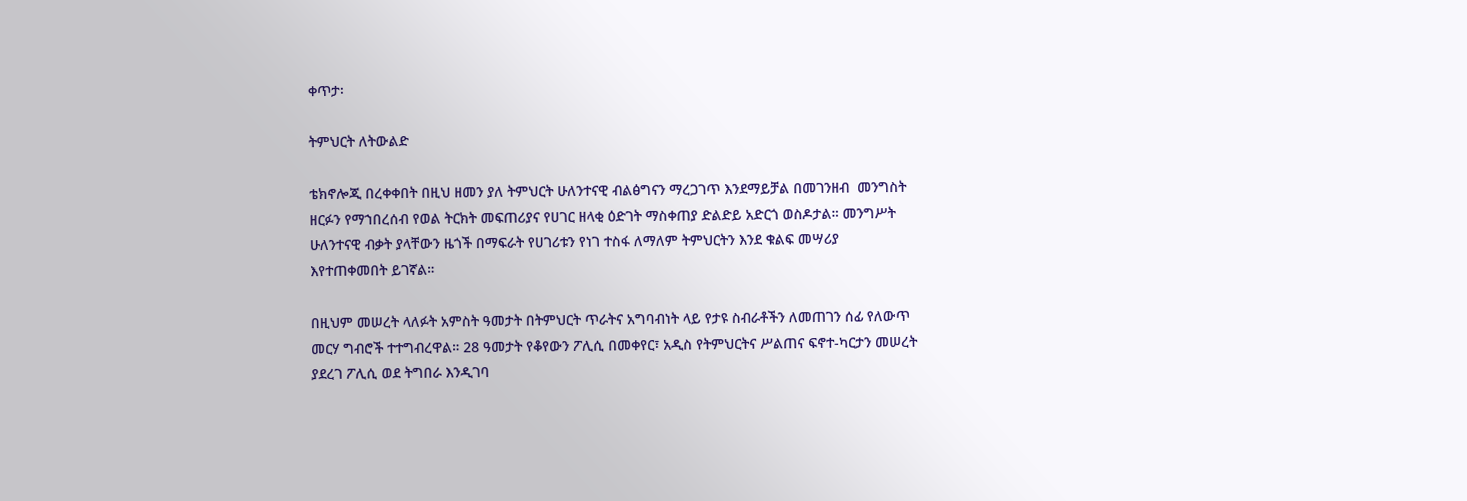ቀጥታ፡

ትምህርት ለትውልድ

ቴክኖሎጂ በረቀቀበት በዚህ ዘመን ያለ ትምህርት ሁለንተናዊ ብልፅግናን ማረጋገጥ እንደማይቻል በመገንዘብ  መንግስት ዘርፉን የማኀበረሰብ የወል ትርክት መፍጠሪያና የሀገር ዘላቂ ዕድገት ማስቀጠያ ድልድይ አድርጎ ወስዶታል። መንግሥት ሁለንተናዊ ብቃት ያላቸውን ዜጎች በማፍራት የሀገሪቱን የነገ ተስፋ ለማለም ትምህርትን እንደ ቁልፍ መሣሪያ እየተጠቀመበት ይገኛል።

በዚህም መሠረት ላለፉት አምስት ዓመታት በትምህርት ጥራትና አግባብነት ላይ የታዩ ስብራቶችን ለመጠገን ሰፊ የለውጥ መርሃ ግብሮች ተተግብረዋል። 28 ዓመታት የቆየውን ፖሊሲ በመቀየር፣ አዲስ የትምህርትና ሥልጠና ፍኖተ-ካርታን መሠረት ያደረገ ፖሊሲ ወደ ትግበራ እንዲገባ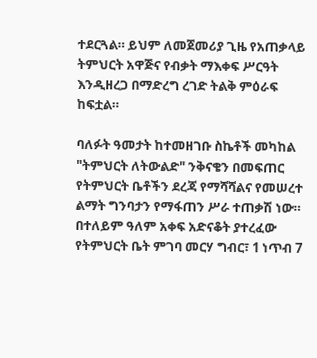ተደርጓል። ይህም ለመጀመሪያ ጊዜ የአጠቃላይ ትምህርት አዋጅና የብቃት ማእቀፍ ሥርዓት እንዲዘረጋ በማድረግ ረገድ ትልቅ ምዕራፍ ከፍቷል።

ባለፉት ዓመታት ከተመዘገቡ ስኬቶች መካከል "ትምህርት ለትውልድ" ንቅናቄን በመፍጠር የትምህርት ቤቶችን ደረጃ የማሻሻልና የመሠረተ ልማት ግንባታን የማፋጠን ሥራ ተጠቃሽ ነው። በተለይም ዓለም አቀፍ አድናቆት ያተረፈው የትምህርት ቤት ምገባ መርሃ ግብር፣ 1 ነጥብ 7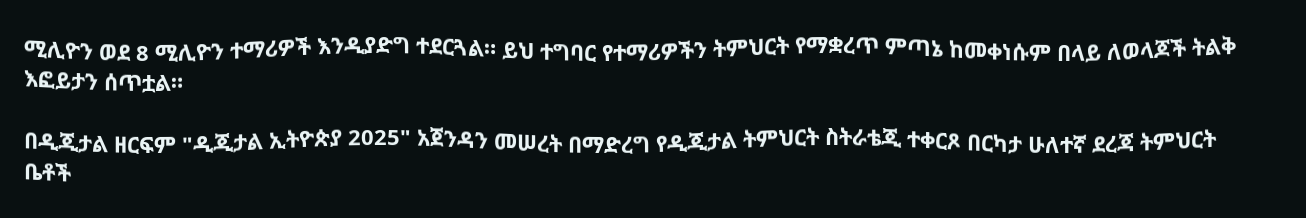ሚሊዮን ወደ 8 ሚሊዮን ተማሪዎች እንዲያድግ ተደርጓል። ይህ ተግባር የተማሪዎችን ትምህርት የማቋረጥ ምጣኔ ከመቀነሱም በላይ ለወላጆች ትልቅ እፎይታን ሰጥቷል።

በዲጂታል ዘርፍም "ዲጂታል ኢትዮጵያ 2025" አጀንዳን መሠረት በማድረግ የዲጂታል ትምህርት ስትራቴጂ ተቀርጾ በርካታ ሁለተኛ ደረጃ ትምህርት ቤቶች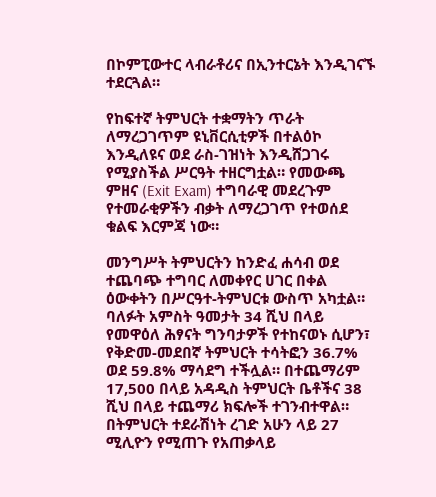በኮምፒውተር ላብራቶሪና በኢንተርኔት እንዲገናኙ ተደርጓል።

የከፍተኛ ትምህርት ተቋማትን ጥራት ለማረጋገጥም ዩኒቨርሲቲዎች በተልዕኮ እንዲለዩና ወደ ራስ-ገዝነት እንዲሸጋገሩ የሚያስችል ሥርዓት ተዘርግቷል። የመውጫ ምዘና (Exit Exam) ተግባራዊ መደረጉም የተመራቂዎችን ብቃት ለማረጋገጥ የተወሰደ ቁልፍ እርምጃ ነው።

መንግሥት ትምህርትን ከንድፈ ሐሳብ ወደ ተጨባጭ ተግባር ለመቀየር ሀገር በቀል ዕውቀትን በሥርዓተ-ትምህርቱ ውስጥ አካቷል። ባለፉት አምስት ዓመታት 34 ሺህ በላይ የመዋዕለ ሕፃናት ግንባታዎች የተከናወኑ ሲሆን፣ የቅድመ-መደበኛ ትምህርት ተሳትፎን 36.7% ወደ 59.8% ማሳደግ ተችሏል። በተጨማሪም 17,500 በላይ አዳዲስ ትምህርት ቤቶችና 38 ሺህ በላይ ተጨማሪ ክፍሎች ተገንብተዋል። በትምህርት ተደራሽነት ረገድ አሁን ላይ 27 ሚሊዮን የሚጠጉ የአጠቃላይ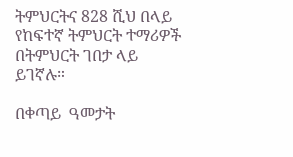ትምህርትና 828 ሺህ በላይ የከፍተኛ ትምህርት ተማሪዎች በትምህርት ገበታ ላይ ይገኛሉ።

በቀጣይ  ዓመታት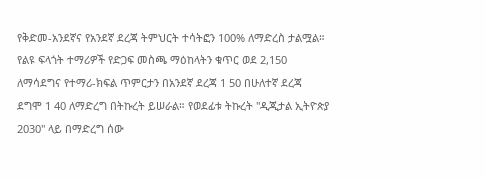የቅድመ-አንደኛና የአንደኛ ደረጃ ትምህርት ተሳትፎን 100% ለማድረስ ታልሟል። የልዩ ፍላጎት ተማሪዎች የድጋፍ መስጫ ማዕከላትን ቁጥር ወደ 2,150 ለማሳደግና የተማሪ-ክፍል ጥምርታን በአንደኛ ደረጃ 1 50 በሁለተኛ ደረጃ ደግሞ 1 40 ለማድረግ በትኩረት ይሠራል። የወደፊቱ ትኩረት "ዲጂታል ኢትዮጵያ 2030" ላይ በማድረግ ሰው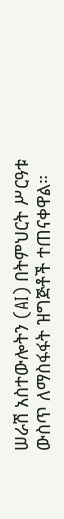ሠራሽ አስተውሎትን (AI) በትምህርት ሥርዓቱ ውስጥ ለማስፋፋት ዝግጅቶች ተጠናቀዋል።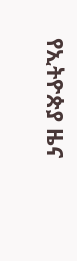የኢትዮጵያ ዜና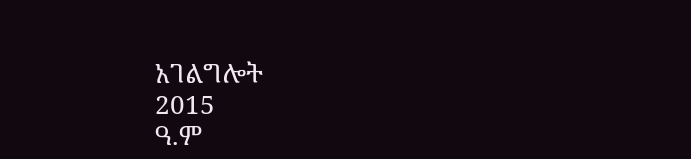አገልግሎት
2015
ዓ.ም